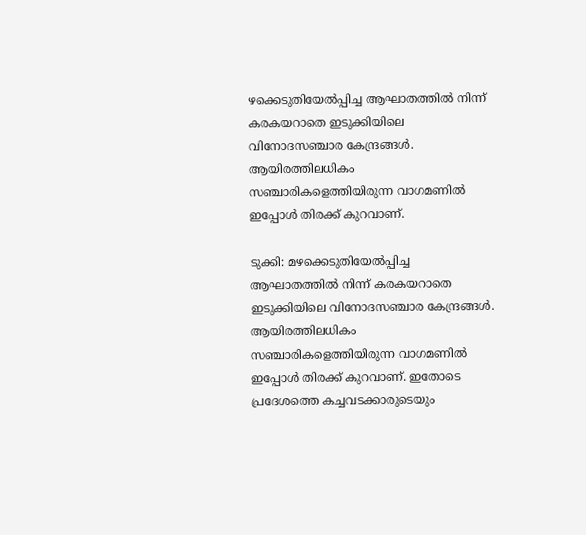ഴക്കെടുതിയേൽപ്പിച്ച ആഘാതത്തിൽ നിന്ന് കരകയറാതെ ഇടുക്കിയിലെ വിനോദസഞ്ചാര കേന്ദ്രങ്ങള്‍. ആയിരത്തിലധികം സഞ്ചാരികളെത്തിയിരുന്ന വാഗമണിൽ ഇപ്പോൾ തിരക്ക് കുറവാണ്.

ടുക്കി: മഴക്കെടുതിയേൽപ്പിച്ച ആഘാതത്തിൽ നിന്ന് കരകയറാതെ ഇടുക്കിയിലെ വിനോദസഞ്ചാര കേന്ദ്രങ്ങള്‍. ആയിരത്തിലധികം സഞ്ചാരികളെത്തിയിരുന്ന വാഗമണിൽ ഇപ്പോൾ തിരക്ക് കുറവാണ്. ഇതോടെ പ്രദേശത്തെ കച്ചവടക്കാരുടെയും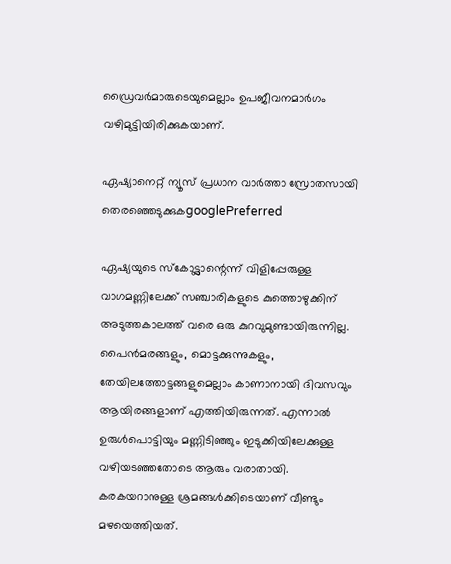ഡ്രൈവർമാരുടെയുമെല്ലാം ഉപജീവനമാർഗം വഴിമുട്ടിയിരിക്കുകയാണ്.

ഏഷ്യാനെറ്റ് ന്യൂസ് പ്രധാന വാർത്താ സ്രോതസായി തെരഞ്ഞെടുക്കുകgooglePreferred

ഏഷ്യയുടെ സ്കോട്ട്ലാന്റെന്ന് വിളിപ്പേരുള്ള വാഗമണ്ണിലേക്ക് സഞ്ചാരികളുടെ കുത്തൊഴുക്കിന് അടുത്തകാലത്ത് വരെ ഒരു കുറവുമുണ്ടായിരുന്നില്ല. പൈൻമരങ്ങളും, മൊട്ടക്കുന്നുകളും, തേയിലത്തോട്ടങ്ങളുമെല്ലാം കാണാനായി ദിവസവും ആയിരങ്ങളാണ് എത്തിയിരുന്നത്. എന്നാൽ ഉരുൾപൊട്ടിയും മണ്ണിടിഞ്ഞും ഇടുക്കിയിലേക്കുള്ള വഴിയടഞ്ഞതോടെ ആരും വരാതായി. കരകയറാനുള്ള ശ്രമങ്ങൾക്കിടെയാണ് വീണ്ടും മഴയെത്തിയത്.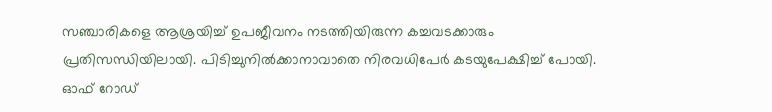സഞ്ചാരികളെ ആശ്രയിച്ച് ഉപജീവനം നടത്തിയിരുന്ന കച്ചവടക്കാരും പ്രതിസന്ധിയിലായി. പിടിച്ചുനിൽക്കാനാവാതെ നിരവധിപേർ കടയുപേക്ഷിച്ച് പോയി. ഓഫ് റോഡ്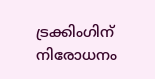ട്രക്കിംഗിന് നിരോധനം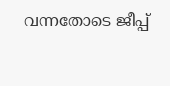വന്നതോടെ ജീപ്പ്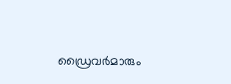ഡ്രൈവർമാരും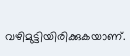വഴിമുട്ടിയിരിക്കുകയാണ്.